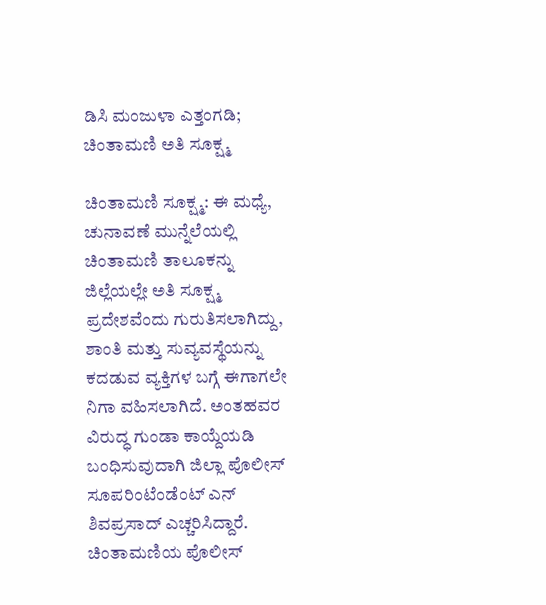ಡಿಸಿ ಮಂಜುಳಾ ಎತ್ತಂಗಡಿ; ಚಿಂತಾಮಣಿ ಅತಿ ಸೂಕ್ಷ್ಮ

ಚಿಂತಾಮಣಿ ಸೂಕ್ಷ್ಮ: ಈ ಮಧ್ಯೆ, ಚುನಾವಣೆ ಮುನ್ನೆಲೆಯಲ್ಲಿ ಚಿಂತಾಮಣಿ ತಾಲೂಕನ್ನು ಜಿಲ್ಲೆಯಲ್ಲೇ ಅತಿ ಸೂಕ್ಷ್ಮ ಪ್ರದೇಶವೆಂದು ಗುರುತಿಸಲಾಗಿದ್ದು, ಶಾಂತಿ ಮತ್ತು ಸುವ್ಯವಸ್ಥೆಯನ್ನು ಕದಡುವ ವ್ಯಕ್ತಿಗಳ ಬಗ್ಗೆ ಈಗಾಗಲೇ ನಿಗಾ ವಹಿಸಲಾಗಿದೆ. ಅಂತಹವರ ವಿರುದ್ಧ ಗುಂಡಾ ಕಾಯ್ದೆಯಡಿ ಬಂಧಿಸುವುದಾಗಿ ಜಿಲ್ಲಾ ಪೊಲೀಸ್ ಸೂಪರಿಂಟೆಂಡೆಂಟ್ ಎನ್ ಶಿವಪ್ರಸಾದ್ ಎಚ್ಚರಿಸಿದ್ದಾರೆ.
ಚಿಂತಾಮಣಿಯ ಪೊಲೀಸ್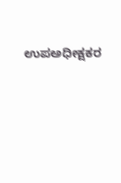ಉಪಅಧೀಕ್ಷಕರ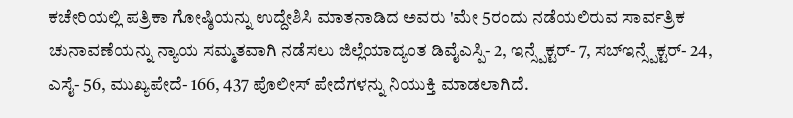ಕಚೇರಿಯಲ್ಲಿ ಪತ್ರಿಕಾ ಗೋಷ್ಠಿಯನ್ನು ಉದ್ದೇಶಿಸಿ ಮಾತನಾಡಿದ ಅವರು 'ಮೇ 5ರಂದು ನಡೆಯಲಿರುವ ಸಾರ್ವತ್ರಿಕ ಚುನಾವಣೆಯನ್ನು ನ್ಯಾಯ ಸಮ್ಮತವಾಗಿ ನಡೆಸಲು ಜಿಲ್ಲೆಯಾದ್ಯಂತ ಡಿವೈಎಸ್ಪಿ- 2, ಇನ್ಸ್ಪೆಕ್ಟರ್- 7, ಸಬ್ಇನ್ಸ್ಪೆಕ್ಟರ್- 24, ಎಸೈ- 56, ಮುಖ್ಯಪೇದೆ- 166, 437 ಪೊಲೀಸ್ ಪೇದೆಗಳನ್ನು ನಿಯುಕ್ತಿ ಮಾಡಲಾಗಿದೆ.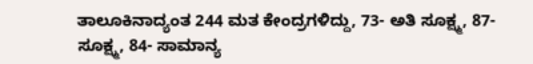ತಾಲೂಕಿನಾದ್ಯಂತ 244 ಮತ ಕೇಂದ್ರಗಳಿದ್ದು, 73- ಅತಿ ಸೂಕ್ಷ್ಮ, 87- ಸೂಕ್ಷ್ಮ, 84- ಸಾಮಾನ್ಯ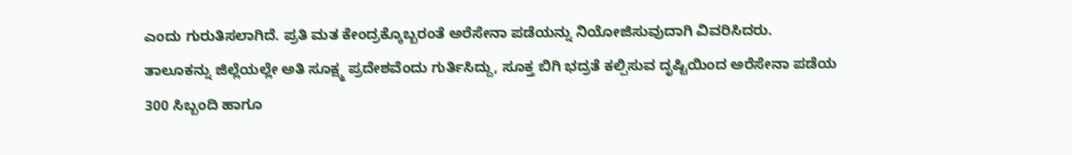ಎಂದು ಗುರುತಿಸಲಾಗಿದೆ. ಪ್ರತಿ ಮತ ಕೇಂದ್ರಕ್ಕೊಬ್ಬರಂತೆ ಅರೆಸೇನಾ ಪಡೆಯನ್ನು ನಿಯೋಜಿಸುವುದಾಗಿ ವಿವರಿಸಿದರು.
ತಾಲೂಕನ್ನು ಜಿಲ್ಲೆಯಲ್ಲೇ ಅತಿ ಸೂಕ್ಷ್ಮ ಪ್ರದೇಶವೆಂದು ಗುರ್ತಿಸಿದ್ದು, ಸೂಕ್ತ ಬಿಗಿ ಭದ್ರತೆ ಕಲ್ಪಿಸುವ ದೃಷ್ಟಿಯಿಂದ ಅರೆಸೇನಾ ಪಡೆಯ 300 ಸಿಬ್ಬಂದಿ ಹಾಗೂ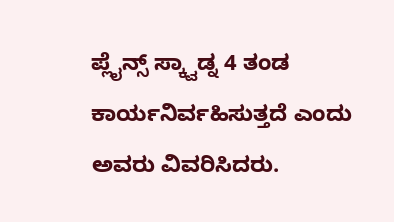ಪ್ಲೈನ್ಸ್ ಸ್ಕ್ವಾಡ್ನ 4 ತಂಡ ಕಾರ್ಯನಿರ್ವಹಿಸುತ್ತದೆ ಎಂದು ಅವರು ವಿವರಿಸಿದರು.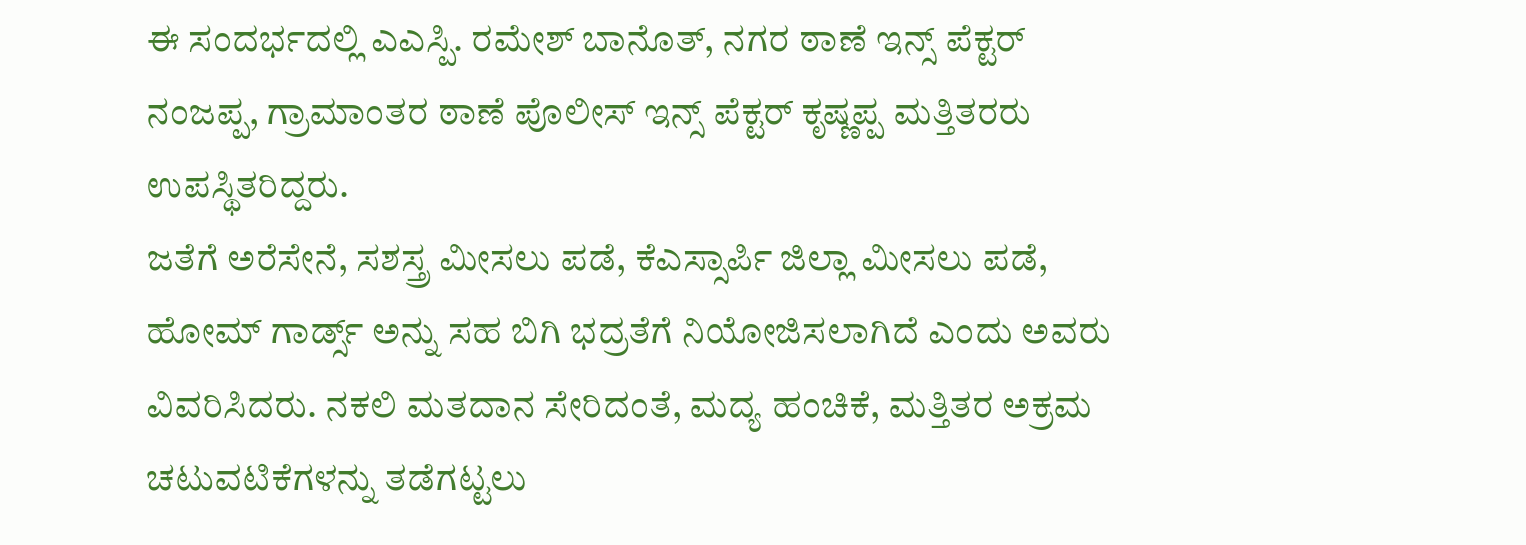ಈ ಸಂದರ್ಭದಲ್ಲಿ ಎಎಸ್ಪಿ. ರಮೇಶ್ ಬಾನೊತ್, ನಗರ ಠಾಣೆ ಇನ್ಸ್ ಪೆಕ್ಟರ್ ನಂಜಪ್ಪ, ಗ್ರಾಮಾಂತರ ಠಾಣೆ ಪೊಲೀಸ್ ಇನ್ಸ್ ಪೆಕ್ಟರ್ ಕೃಷ್ಣಪ್ಪ ಮತ್ತಿತರರು ಉಪಸ್ಥಿತರಿದ್ದರು.
ಜತೆಗೆ ಅರೆಸೇನೆ, ಸಶಸ್ತ್ರ ಮೀಸಲು ಪಡೆ, ಕೆಎಸ್ಸಾರ್ಪಿ ಜಿಲ್ಲಾ ಮೀಸಲು ಪಡೆ, ಹೋಮ್ ಗಾರ್ಡ್ಸ್ ಅನ್ನು ಸಹ ಬಿಗಿ ಭದ್ರತೆಗೆ ನಿಯೋಜಿಸಲಾಗಿದೆ ಎಂದು ಅವರು ವಿವರಿಸಿದರು. ನಕಲಿ ಮತದಾನ ಸೇರಿದಂತೆ, ಮದ್ಯ ಹಂಚಿಕೆ, ಮತ್ತಿತರ ಅಕ್ರಮ ಚಟುವಟಿಕೆಗಳನ್ನು ತಡೆಗಟ್ಟಲು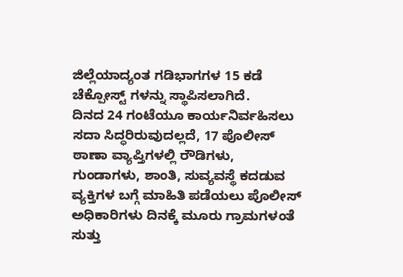ಜಿಲ್ಲೆಯಾದ್ಯಂತ ಗಡಿಭಾಗಗಳ 15 ಕಡೆ ಚೆಕ್ಪೋಸ್ಟ್ ಗಳನ್ನು ಸ್ಥಾಪಿಸಲಾಗಿದೆ.
ದಿನದ 24 ಗಂಟೆಯೂ ಕಾರ್ಯನಿರ್ವಹಿಸಲು ಸದಾ ಸಿದ್ಧರಿರುವುದಲ್ಲದೆ, 17 ಪೊಲೀಸ್ ಠಾಣಾ ವ್ಯಾಪ್ತಿಗಳಲ್ಲಿ ರೌಡಿಗಳು, ಗುಂಡಾಗಳು, ಶಾಂತಿ, ಸುವ್ಯವಸ್ಥೆ ಕದಡುವ ವ್ಯಕ್ತಿಗಳ ಬಗ್ಗೆ ಮಾಹಿತಿ ಪಡೆಯಲು ಪೊಲೀಸ್ ಅಧಿಕಾರಿಗಳು ದಿನಕ್ಕೆ ಮೂರು ಗ್ರಾಮಗಳಂತೆ ಸುತ್ತು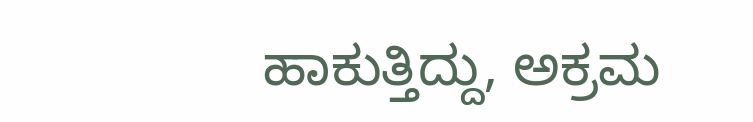ಹಾಕುತ್ತಿದ್ದು, ಅಕ್ರಮ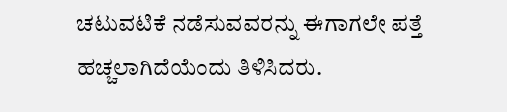ಚಟುವಟಿಕೆ ನಡೆಸುವವರನ್ನು ಈಗಾಗಲೇ ಪತ್ತೆ ಹಚ್ಚಲಾಗಿದೆಯೆಂದು ತಿಳಿಸಿದರು.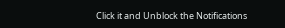Click it and Unblock the Notifications